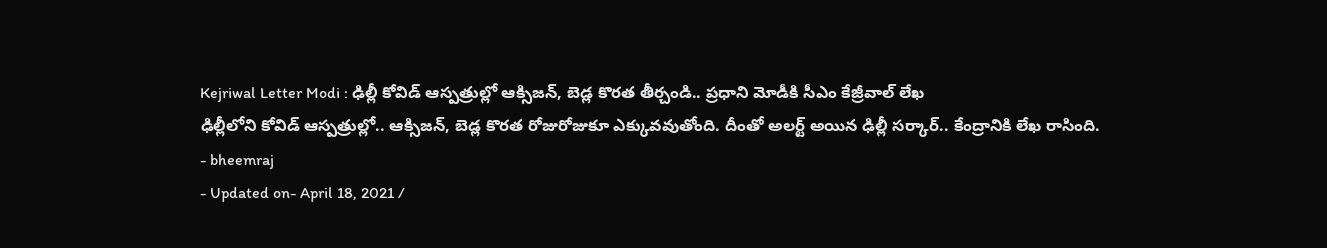Kejriwal Letter Modi : ఢిల్లీ కోవిడ్ ఆస్పత్రుల్లో ఆక్సిజన్, బెడ్ల కొరత తీర్చండి.. ప్రధాని మోడీకి సీఎం కేజ్రీవాల్ లేఖ
ఢిల్లీలోని కోవిడ్ ఆస్పత్రుల్లో.. ఆక్సిజన్, బెడ్ల కొరత రోజురోజుకూ ఎక్కువవుతోంది. దీంతో అలర్ట్ అయిన ఢిల్లీ సర్కార్.. కేంద్రానికి లేఖ రాసింది.
- bheemraj
- Updated on- April 18, 2021 /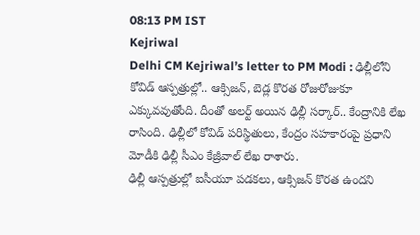08:13 PM IST
Kejriwal
Delhi CM Kejriwal’s letter to PM Modi : ఢిల్లీలోని కోవిడ్ ఆస్పత్రుల్లో.. ఆక్సిజన్, బెడ్ల కొరత రోజురోజుకూ ఎక్కువవుతోంది. దీంతో అలర్ట్ అయిన ఢిల్లీ సర్కార్.. కేంద్రానికి లేఖ రాసింది. ఢిల్లీలో కోవిడ్ పరిస్థితులు, కేంద్రం సహకారంపై ప్రధాని మోడీకి ఢిల్లీ సీఎం కేజ్రీవాల్ లేఖ రాశారు.
ఢిల్లీ ఆస్పత్రుల్లో ఐసీయూ పడకలు, ఆక్సిజన్ కొరత ఉందని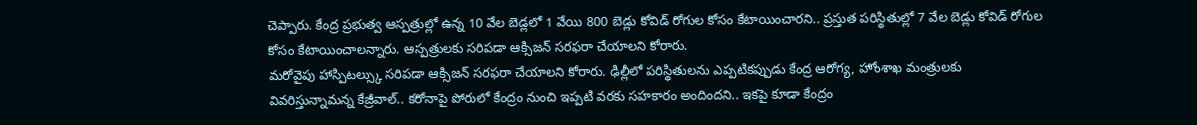చెప్పారు. కేంద్ర ప్రభుత్వ ఆస్పత్రుల్లో ఉన్న 10 వేల బెడ్లలో 1 వేయి 800 బెడ్లు కోవిడ్ రోగుల కోసం కేటాయించారని.. ప్రస్తుత పరిస్థితుల్లో 7 వేల బెడ్లు కోవిడ్ రోగుల కోసం కేటాయించాలన్నారు. ఆస్పత్రులకు సరిపడా ఆక్సిజన్ సరఫరా చేయాలని కోరారు.
మరోవైపు హాస్పిటల్స్కు సరిపడా ఆక్సిజన్ సరఫరా చేయాలని కోరారు. ఢిల్లీలో పరిస్థితులను ఎప్పటికప్పుడు కేంద్ర ఆరోగ్య, హోంశాఖ మంత్రులకు వివరిస్తున్నామన్న కేజ్రీవాల్.. కరోనాపై పోరులో కేంద్రం నుంచి ఇప్పటి వరకు సహకారం అందిందని.. ఇకపై కూడా కేంద్రం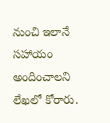నుంచి ఇలానే సహాయం అందించాలని లేఖలో కోరారు.